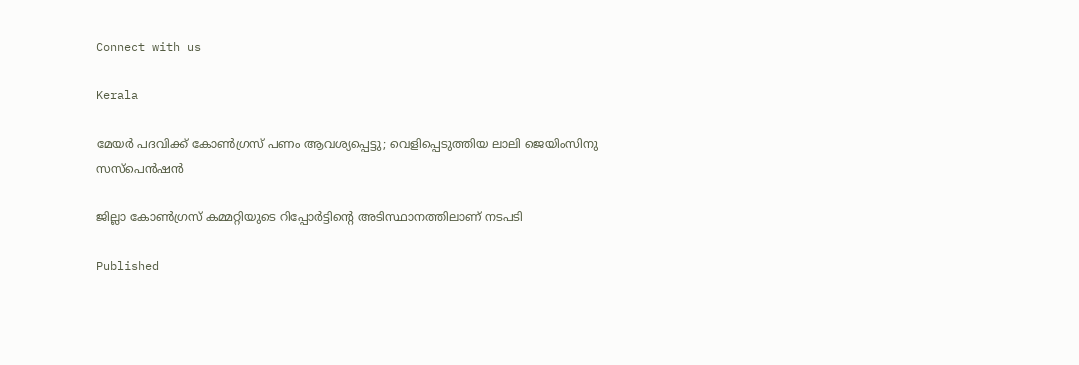Connect with us

Kerala

മേയര്‍ പദവിക്ക് കോണ്‍ഗ്രസ് പണം ആവശ്യപ്പെട്ടു; വെളിപ്പെടുത്തിയ ലാലി ജെയിംസിനു സസ്‌പെന്‍ഷന്‍

ജില്ലാ കോണ്‍ഗ്രസ് കമ്മറ്റിയുടെ റിപ്പോര്‍ട്ടിന്റെ അടിസ്ഥാനത്തിലാണ് നടപടി

Published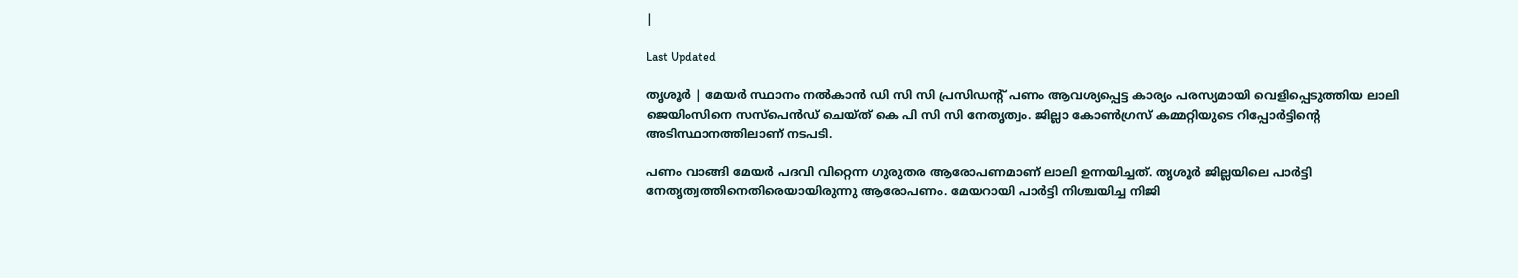|

Last Updated

തൃശൂര്‍ | മേയര്‍ സ്ഥാനം നല്‍കാന്‍ ഡി സി സി പ്രസിഡന്റ് പണം ആവശ്യപ്പെട്ട കാര്യം പരസ്യമായി വെളിപ്പെടുത്തിയ ലാലി ജെയിംസിനെ സസ്പെന്‍ഡ് ചെയ്ത് കെ പി സി സി നേതൃത്വം. ജില്ലാ കോണ്‍ഗ്രസ് കമ്മറ്റിയുടെ റിപ്പോര്‍ട്ടിന്റെ അടിസ്ഥാനത്തിലാണ് നടപടി.

പണം വാങ്ങി മേയര്‍ പദവി വിറ്റെന്ന ഗുരുതര ആരോപണമാണ് ലാലി ഉന്നയിച്ചത്. തൃശൂര്‍ ജില്ലയിലെ പാര്‍ട്ടി നേതൃത്വത്തിനെതിരെയായിരുന്നു ആരോപണം. മേയറായി പാര്‍ട്ടി നിശ്ചയിച്ച നിജി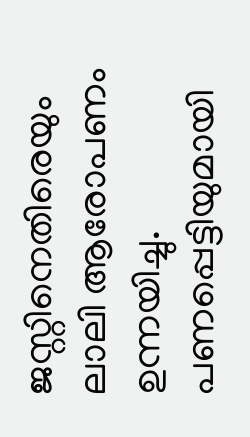ജസ്റ്റിനെതിരെയും ലാലി ആരോപണം ഉന്നയിച്ചു. പണപ്പെട്ടിയുമായി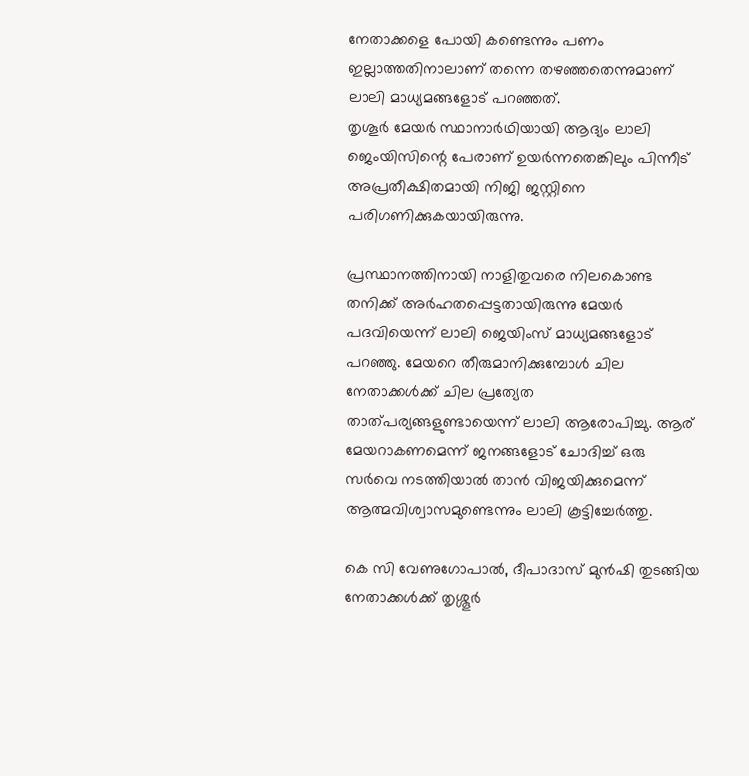നേതാക്കളെ പോയി കണ്ടെന്നും പണം ഇല്ലാത്തതിനാലാണ് തന്നെ തഴഞ്ഞതെന്നുമാണ് ലാലി മാധ്യമങ്ങളോട് പറഞ്ഞത്.
തൃശൂര്‍ മേയര്‍ സ്ഥാനാര്‍ഥിയായി ആദ്യം ലാലി ജെംയിസിന്റെ പേരാണ് ഉയര്‍ന്നതെങ്കിലും പിന്നീട് അപ്രതീക്ഷിതമായി നിജി ജസ്റ്റിനെ പരിഗണിക്കുകയായിരുന്നു.

പ്രസ്ഥാനത്തിനായി നാളിതുവരെ നിലകൊണ്ട തനിക്ക് അര്‍ഹതപ്പെട്ടതായിരുന്നു മേയര്‍ പദവിയെന്ന് ലാലി ജെയിംസ് മാധ്യമങ്ങളോട് പറഞ്ഞു. മേയറെ തീരുമാനിക്കുമ്പോള്‍ ചില നേതാക്കള്‍ക്ക് ചില പ്രത്യേത താത്പര്യങ്ങളുണ്ടായെന്ന് ലാലി ആരോപിച്ചു. ആര് മേയറാകണമെന്ന് ജനങ്ങളോട് ചോദിച്ച് ഒരു സര്‍വെ നടത്തിയാല്‍ താന്‍ വിജയിക്കുമെന്ന് ആത്മവിശ്വാസമുണ്ടെന്നും ലാലി കൂട്ടിച്ചേര്‍ത്തു.

കെ സി വേണുഗോപാല്‍, ദീപാദാസ് മുന്‍ഷി തുടങ്ങിയ നേതാക്കള്‍ക്ക് തൃശ്ശൂര്‍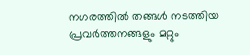നഗരത്തില്‍ തങ്ങള്‍ നടത്തിയ പ്രവര്‍ത്തനങ്ങളും മറ്റും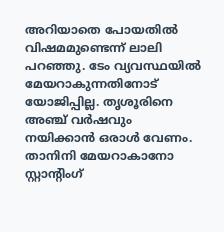അറിയാതെ പോയതില്‍ വിഷമമുണ്ടെന്ന് ലാലി പറഞ്ഞു. ടേം വ്യവസ്ഥയില്‍ മേയറാകുന്നതിനോട് യോജിപ്പില്ല. തൃശൂരിനെ അഞ്ച് വര്‍ഷവും നയിക്കാന്‍ ഒരാള്‍ വേണം. താനിനി മേയറാകാനോ സ്റ്റാന്റിംഗ്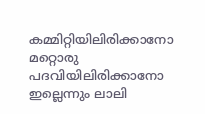കമ്മിറ്റിയിലിരിക്കാനോ മറ്റൊരു പദവിയിലിരിക്കാനോ ഇല്ലെന്നും ലാലി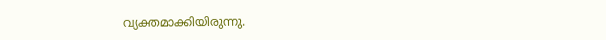വ്യക്തമാക്കിയിരുന്നു.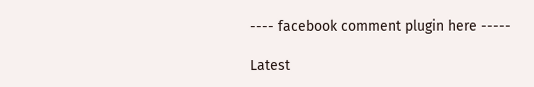---- facebook comment plugin here -----

Latest